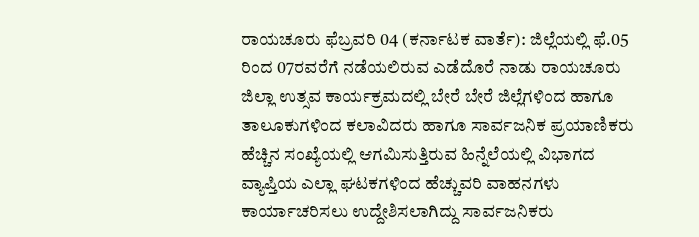ರಾಯಚೂರು ಫೆಬ್ರವರಿ 04 (ಕರ್ನಾಟಕ ವಾರ್ತೆ): ಜಿಲ್ಲೆಯಲ್ಲಿ ಫೆ.05 ರಿಂದ 07ರವರೆಗೆ ನಡೆಯಲಿರುವ ಎಡೆದೊರೆ ನಾಡು ರಾಯಚೂರು ಜಿಲ್ಲಾ ಉತ್ಸವ ಕಾರ್ಯಕ್ರಮದಲ್ಲಿ ಬೇರೆ ಬೇರೆ ಜಿಲ್ಲೆಗಳಿಂದ ಹಾಗೂ ತಾಲೂಕುಗಳಿಂದ ಕಲಾವಿದರು ಹಾಗೂ ಸಾರ್ವಜನಿಕ ಪ್ರಯಾಣಿಕರು ಹೆಚ್ಚಿನ ಸಂಖ್ಯೆಯಲ್ಲಿ ಆಗಮಿಸುತ್ತಿರುವ ಹಿನ್ನೆಲೆಯಲ್ಲಿ ವಿಭಾಗದ ವ್ಯಾಪ್ತಿಯ ಎಲ್ಲಾ ಘಟಕಗಳಿಂದ ಹೆಚ್ಚುವರಿ ವಾಹನಗಳು ಕಾರ್ಯಾಚರಿಸಲು ಉದ್ದೇಶಿಸಲಾಗಿದ್ದು ಸಾರ್ವಜನಿಕರು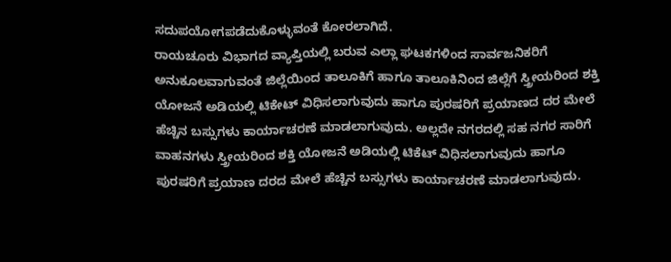ಸದುಪಯೋಗಪಡೆದುಕೊಳ್ಳುವಂತೆ ಕೋರಲಾಗಿದೆ.
ರಾಯಚೂರು ವಿಭಾಗದ ವ್ಯಾಪ್ತಿಯಲ್ಲಿ ಬರುವ ಎಲ್ಲಾ ಘಟಕಗಳಿಂದ ಸಾರ್ವಜನಿಕರಿಗೆ ಅನುಕೂಲವಾಗುವಂತೆ ಜಿಲ್ಲೆಯಿಂದ ತಾಲೂಕಿಗೆ ಹಾಗೂ ತಾಲೂಕಿನಿಂದ ಜಿಲ್ಲೆಗೆ ಸ್ತ್ರೀಯರಿಂದ ಶಕ್ತಿ ಯೋಜನೆ ಅಡಿಯಲ್ಲಿ ಟಿಕೇಟ್ ವಿಧಿಸಲಾಗುವುದು ಹಾಗೂ ಪುರಷರಿಗೆ ಪ್ರಯಾಣದ ದರ ಮೇಲೆ ಹೆಚ್ಚಿನ ಬಸ್ಸುಗಳು ಕಾರ್ಯಾಚರಣೆ ಮಾಡಲಾಗುವುದು. ಅಲ್ಲದೇ ನಗರದಲ್ಲಿ ಸಹ ನಗರ ಸಾರಿಗೆ ವಾಹನಗಳು ಸ್ತ್ರೀಯರಿಂದ ಶಕ್ತಿ ಯೋಜನೆ ಅಡಿಯಲ್ಲಿ ಟಿಕೆಟ್ ವಿಧಿಸಲಾಗುವುದು ಹಾಗೂ ಪುರಷರಿಗೆ ಪ್ರಯಾಣ ದರದ ಮೇಲೆ ಹೆಚ್ಚಿನ ಬಸ್ಸುಗಳು ಕಾರ್ಯಾಚರಣೆ ಮಾಡಲಾಗುವುದು.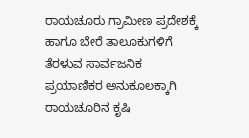ರಾಯಚೂರು ಗ್ರಾಮೀಣ ಪ್ರದೇಶಕ್ಕೆ ಹಾಗೂ ಬೇರೆ ತಾಲೂಕುಗಳಿಗೆ ತೆರಳುವ ಸಾರ್ವಜನಿಕ ಪ್ರಯಾಣಿಕರ ಅನುಕೂಲಕ್ಕಾಗಿ ರಾಯಚೂರಿನ ಕೃಷಿ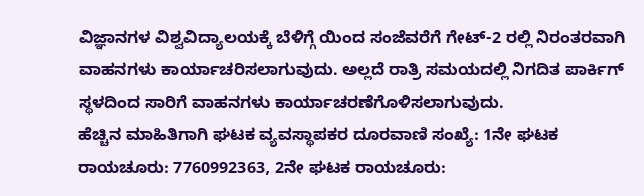ವಿಜ್ಞಾನಗಳ ವಿಶ್ವವಿದ್ಯಾಲಯಕ್ಕೆ ಬೆಳಿಗ್ಗೆ ಯಿಂದ ಸಂಜೆವರೆಗೆ ಗೇಟ್-2 ರಲ್ಲಿ ನಿರಂತರವಾಗಿ ವಾಹನಗಳು ಕಾರ್ಯಾಚರಿಸಲಾಗುವುದು. ಅಲ್ಲದೆ ರಾತ್ರಿ ಸಮಯದಲ್ಲಿ ನಿಗದಿತ ಪಾರ್ಕಿಗ್ ಸ್ಥಳದಿಂದ ಸಾರಿಗೆ ವಾಹನಗಳು ಕಾರ್ಯಾಚರಣೆಗೊಳಿಸಲಾಗುವುದು.
ಹೆಚ್ಚಿನ ಮಾಹಿತಿಗಾಗಿ ಘಟಕ ವ್ಯವಸ್ಥಾಪಕರ ದೂರವಾಣಿ ಸಂಖ್ಯೆ: 1ನೇ ಘಟಕ ರಾಯಚೂರು: 7760992363, 2ನೇ ಘಟಕ ರಾಯಚೂರು: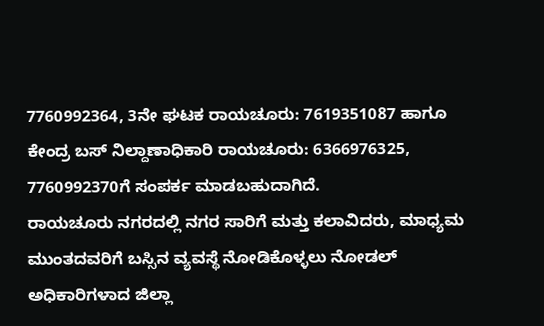7760992364, 3ನೇ ಘಟಕ ರಾಯಚೂರು: 7619351087 ಹಾಗೂ ಕೇಂದ್ರ ಬಸ್ ನಿಲ್ದಾಣಾಧಿಕಾರಿ ರಾಯಚೂರು: 6366976325, 7760992370ಗೆ ಸಂಪರ್ಕ ಮಾಡಬಹುದಾಗಿದೆ.
ರಾಯಚೂರು ನಗರದಲ್ಲಿ ನಗರ ಸಾರಿಗೆ ಮತ್ತು ಕಲಾವಿದರು, ಮಾಧ್ಯಮ ಮುಂತದವರಿಗೆ ಬಸ್ಸಿನ ವ್ಯವಸ್ಥೆ ನೋಡಿಕೊಳ್ಳಲು ನೋಡಲ್ ಅಧಿಕಾರಿಗಳಾದ ಜಿಲ್ಲಾ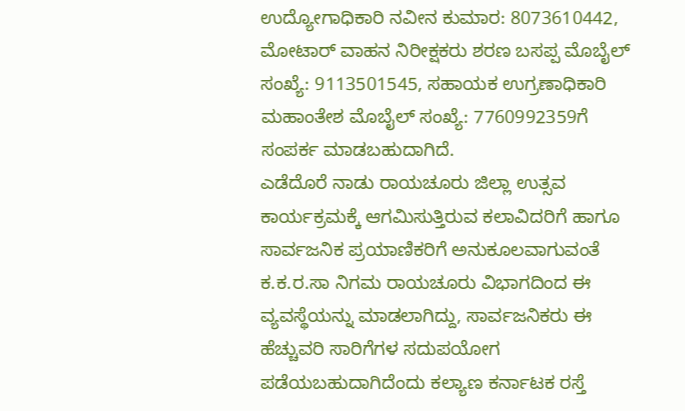ಉದ್ಯೋಗಾಧಿಕಾರಿ ನವೀನ ಕುಮಾರ: 8073610442, ಮೋಟಾರ್ ವಾಹನ ನಿರೀಕ್ಷಕರು ಶರಣ ಬಸಪ್ಪ ಮೊಬೈಲ್ ಸಂಖ್ಯೆ: 9113501545, ಸಹಾಯಕ ಉಗ್ರಣಾಧಿಕಾರಿ ಮಹಾಂತೇಶ ಮೊಬೈಲ್ ಸಂಖ್ಯೆ: 7760992359ಗೆ ಸಂಪರ್ಕ ಮಾಡಬಹುದಾಗಿದೆ.
ಎಡೆದೊರೆ ನಾಡು ರಾಯಚೂರು ಜಿಲ್ಲಾ ಉತ್ಸವ ಕಾರ್ಯಕ್ರಮಕ್ಕೆ ಆಗಮಿಸುತ್ತಿರುವ ಕಲಾವಿದರಿಗೆ ಹಾಗೂ ಸಾರ್ವಜನಿಕ ಪ್ರಯಾಣಿಕರಿಗೆ ಅನುಕೂಲವಾಗುವಂತೆ ಕ.ಕ.ರ.ಸಾ ನಿಗಮ ರಾಯಚೂರು ವಿಭಾಗದಿಂದ ಈ ವ್ಯವಸ್ಥೆಯನ್ನು ಮಾಡಲಾಗಿದ್ದು, ಸಾರ್ವಜನಿಕರು ಈ ಹೆಚ್ಚುವರಿ ಸಾರಿಗೆಗಳ ಸದುಪಯೋಗ ಪಡೆಯಬಹುದಾಗಿದೆಂದು ಕಲ್ಯಾಣ ಕರ್ನಾಟಕ ರಸ್ತೆ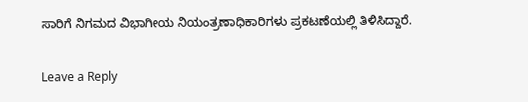ಸಾರಿಗೆ ನಿಗಮದ ವಿಭಾಗೀಯ ನಿಯಂತ್ರಣಾಧಿಕಾರಿಗಳು ಪ್ರಕಟಣೆಯಲ್ಲಿ ತಿಳಿಸಿದ್ದಾರೆ.

Leave a Reply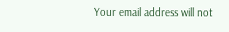Your email address will not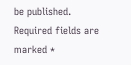be published. Required fields are marked *